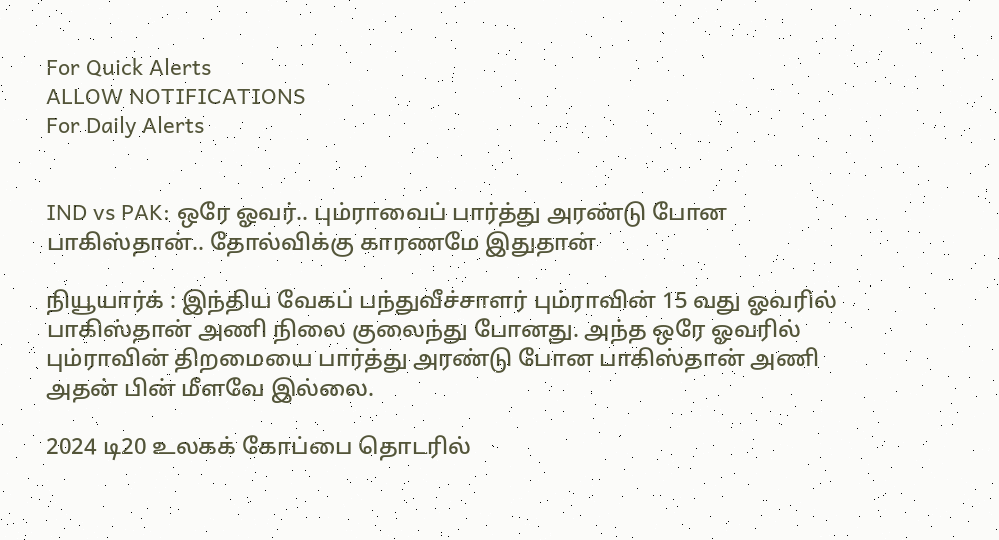For Quick Alerts
ALLOW NOTIFICATIONS
For Daily Alerts


IND vs PAK: ஒரே ஓவர்.. பும்ராவைப் பார்த்து அரண்டு போன பாகிஸ்தான்.. தோல்விக்கு காரணமே இதுதான்

நியூயார்க் : இந்திய வேகப் பந்துவீச்சாளர் பும்ராவின் 15 வது ஓவரில் பாகிஸ்தான் அணி நிலை குலைந்து போனது. அந்த ஒரே ஓவரில் பும்ராவின் திறமையை பார்த்து அரண்டு போன பாகிஸ்தான் அணி அதன் பின் மீளவே இல்லை.

2024 டி20 உலகக் கோப்பை தொடரில்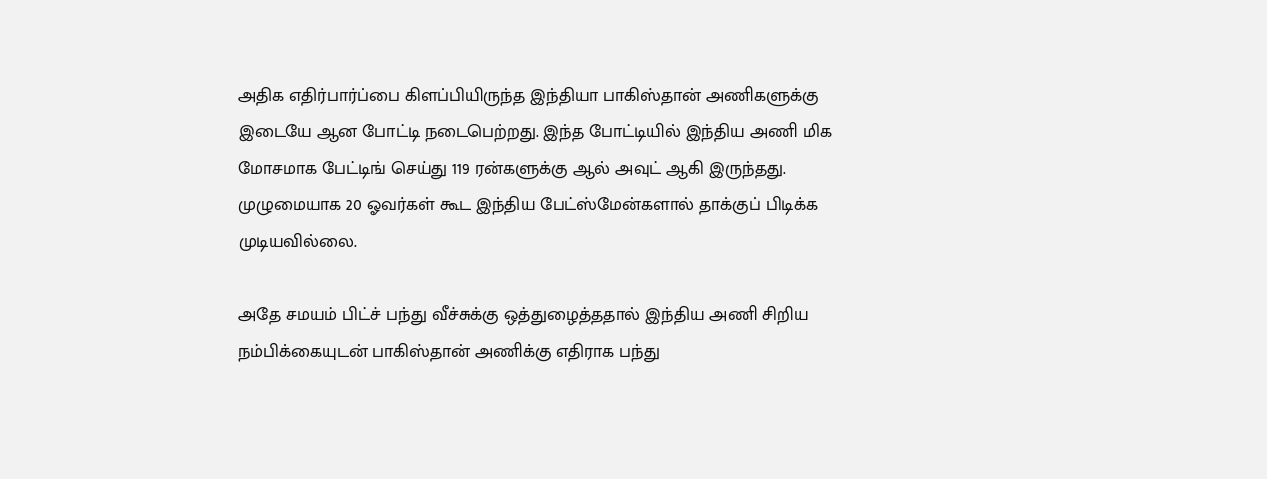அதிக எதிர்பார்ப்பை கிளப்பியிருந்த இந்தியா பாகிஸ்தான் அணிகளுக்கு இடையே ஆன போட்டி நடைபெற்றது. இந்த போட்டியில் இந்திய அணி மிக மோசமாக பேட்டிங் செய்து 119 ரன்களுக்கு ஆல் அவுட் ஆகி இருந்தது. முழுமையாக 20 ஓவர்கள் கூட இந்திய பேட்ஸ்மேன்களால் தாக்குப் பிடிக்க முடியவில்லை.

அதே சமயம் பிட்ச் பந்து வீச்சுக்கு ஒத்துழைத்ததால் இந்திய அணி சிறிய நம்பிக்கையுடன் பாகிஸ்தான் அணிக்கு எதிராக பந்து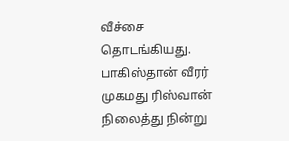வீச்சை தொடங்கியது. பாகிஸ்தான் வீரர் முகமது ரிஸ்வான் நிலைத்து நின்று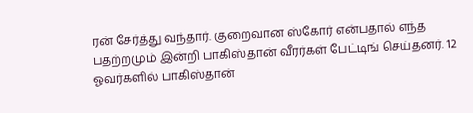ரன் சேர்த்து வந்தார். குறைவான ஸ்கோர் என்பதால் எந்த பதற்றமும் இன்றி பாகிஸ்தான் வீரர்கள் பேட்டிங் செய்தனர். 12 ஓவர்களில் பாகிஸ்தான்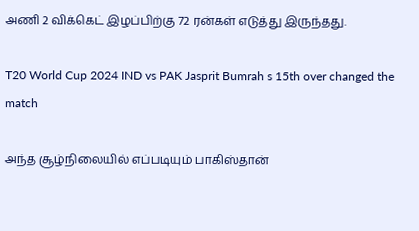அணி 2 விக்கெட் இழப்பிற்கு 72 ரன்கள் எடுத்து இருந்தது.

T20 World Cup 2024 IND vs PAK Jasprit Bumrah s 15th over changed the match

அந்த சூழ்நிலையில் எப்படியும் பாகிஸ்தான்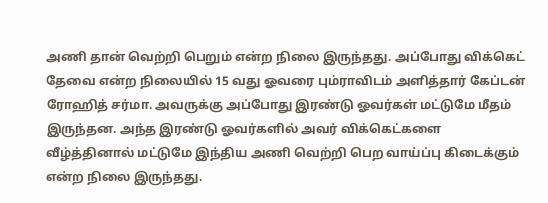அணி தான் வெற்றி பெறும் என்ற நிலை இருந்தது. அப்போது விக்கெட் தேவை என்ற நிலையில் 15 வது ஓவரை பும்ராவிடம் அளித்தார் கேப்டன் ரோஹித் சர்மா. அவருக்கு அப்போது இரண்டு ஓவர்கள் மட்டுமே மீதம் இருந்தன. அந்த இரண்டு ஓவர்களில் அவர் விக்கெட்களை வீழ்த்தினால் மட்டுமே இந்திய அணி வெற்றி பெற வாய்ப்பு கிடைக்கும் என்ற நிலை இருந்தது.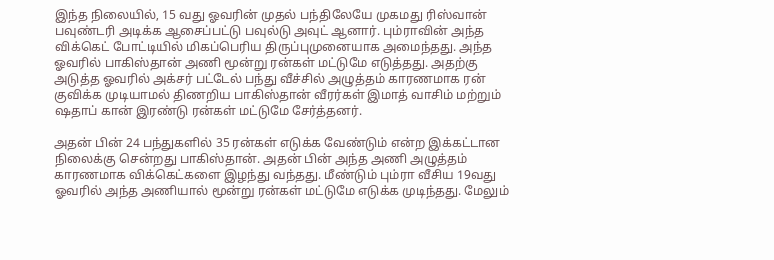இந்த நிலையில், 15 வது ஓவரின் முதல் பந்திலேயே முகமது ரிஸ்வான் பவுண்டரி அடிக்க ஆசைப்பட்டு பவுல்டு அவுட் ஆனார். பும்ராவின் அந்த விக்கெட் போட்டியில் மிகப்பெரிய திருப்புமுனையாக அமைந்தது. அந்த ஓவரில் பாகிஸ்தான் அணி மூன்று ரன்கள் மட்டுமே எடுத்தது. அதற்கு அடுத்த ஓவரில் அக்சர் பட்டேல் பந்து வீச்சில் அழுத்தம் காரணமாக ரன் குவிக்க முடியாமல் திணறிய பாகிஸ்தான் வீரர்கள் இமாத் வாசிம் மற்றும் ஷதாப் கான் இரண்டு ரன்கள் மட்டுமே சேர்த்தனர்.

அதன் பின் 24 பந்துகளில் 35 ரன்கள் எடுக்க வேண்டும் என்ற இக்கட்டான நிலைக்கு சென்றது பாகிஸ்தான். அதன் பின் அந்த அணி அழுத்தம் காரணமாக விக்கெட்களை இழந்து வந்தது. மீண்டும் பும்ரா வீசிய 19வது ஓவரில் அந்த அணியால் மூன்று ரன்கள் மட்டுமே எடுக்க முடிந்தது. மேலும்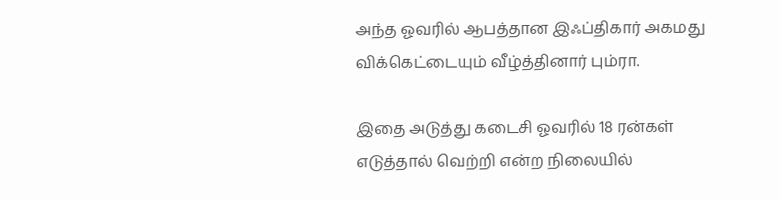அந்த ஓவரில் ஆபத்தான இஃப்திகார் அகமது விக்கெட்டையும் வீழ்த்தினார் பும்ரா.

இதை அடுத்து கடைசி ஓவரில் 18 ரன்கள் எடுத்தால் வெற்றி என்ற நிலையில்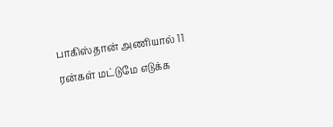பாகிஸ்தான் அணியால் 11 ரன்கள் மட்டுமே எடுக்க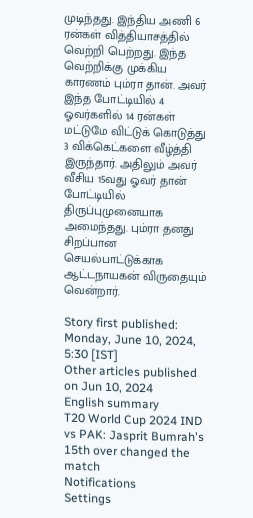முடிந்தது. இந்திய அணி 6 ரன்கள் வித்தியாசத்தில் வெற்றி பெற்றது. இந்த வெற்றிக்கு முக்கிய காரணம் பும்ரா தான். அவர் இந்த போட்டியில் 4 ஓவர்களில் 14 ரன்கள் மட்டுமே விட்டுக் கொடுத்து 3 விக்கெட்களை வீழ்த்தி இருந்தார். அதிலும் அவர் வீசிய 15வது ஓவர் தான் போட்டியில் திருப்புமுனையாக அமைந்தது. பும்ரா தனது சிறப்பான செயல்பாட்டுக்காக ஆட்டநாயகன் விருதையும் வென்றார்.

Story first published: Monday, June 10, 2024, 5:30 [IST]
Other articles published on Jun 10, 2024
English summary
T20 World Cup 2024 IND vs PAK: Jasprit Bumrah's 15th over changed the match
Notifications
Settings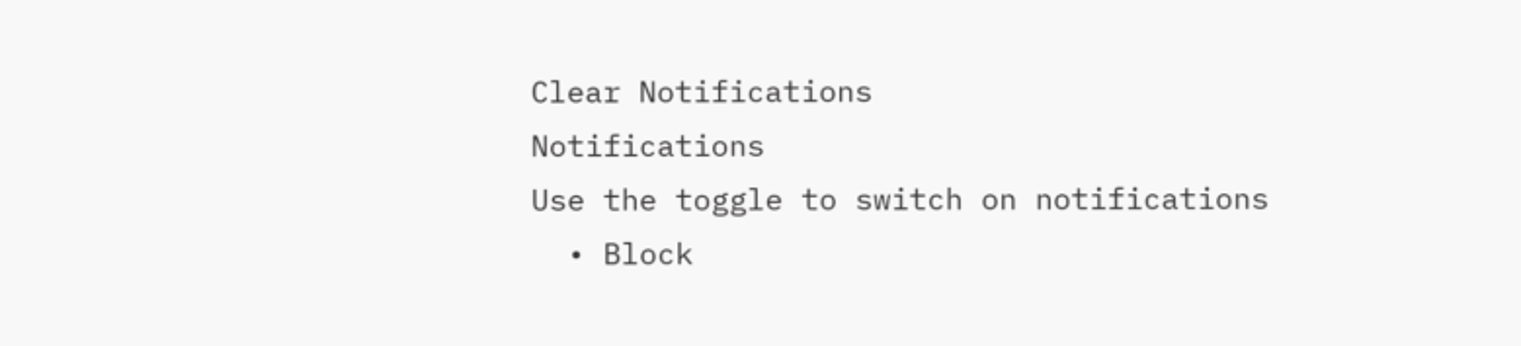Clear Notifications
Notifications
Use the toggle to switch on notifications
  • Block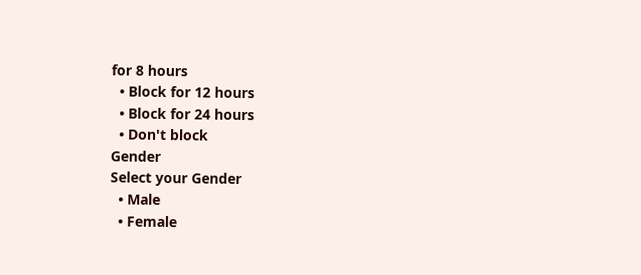for 8 hours
  • Block for 12 hours
  • Block for 24 hours
  • Don't block
Gender
Select your Gender
  • Male
  • Female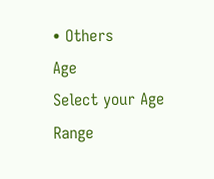• Others
Age
Select your Age Range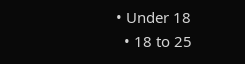• Under 18
  • 18 to 25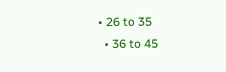• 26 to 35
  • 36 to 45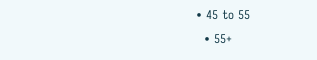• 45 to 55
  • 55+